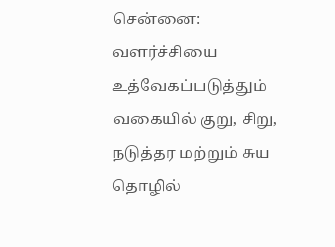சென்னை: வளர்ச்சியை உத்வேகப்படுத்தும் வகையில் குறு, சிறு, நடுத்தர மற்றும் சுய தொழில்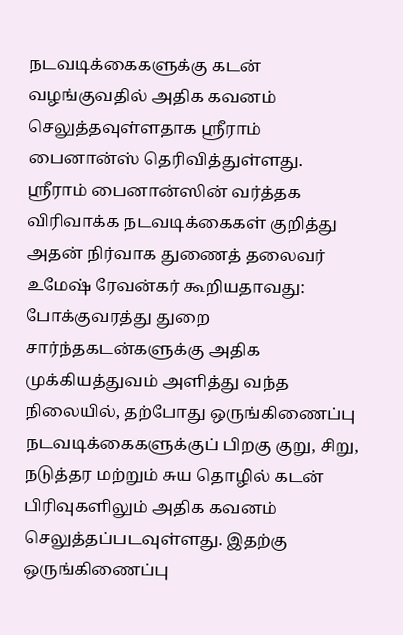நடவடிக்கைகளுக்கு கடன் வழங்குவதில் அதிக கவனம் செலுத்தவுள்ளதாக ஸ்ரீராம் பைனான்ஸ் தெரிவித்துள்ளது.
ஸ்ரீராம் பைனான்ஸின் வர்த்தக விரிவாக்க நடவடிக்கைகள் குறித்து அதன் நிர்வாக துணைத் தலைவர் உமேஷ் ரேவன்கர் கூறியதாவது: போக்குவரத்து துறை சார்ந்தகடன்களுக்கு அதிக முக்கியத்துவம் அளித்து வந்த நிலையில், தற்போது ஒருங்கிணைப்பு நடவடிக்கைகளுக்குப் பிறகு குறு, சிறு, நடுத்தர மற்றும் சுய தொழில் கடன் பிரிவுகளிலும் அதிக கவனம் செலுத்தப்படவுள்ளது. இதற்கு ஒருங்கிணைப்பு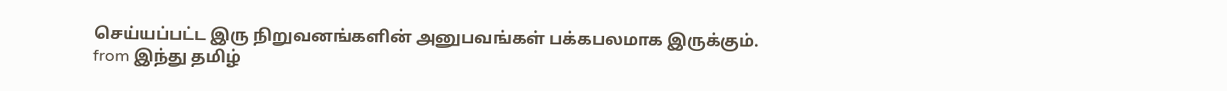செய்யப்பட்ட இரு நிறுவனங்களின் அனுபவங்கள் பக்கபலமாக இருக்கும்.
from இந்து தமிழ்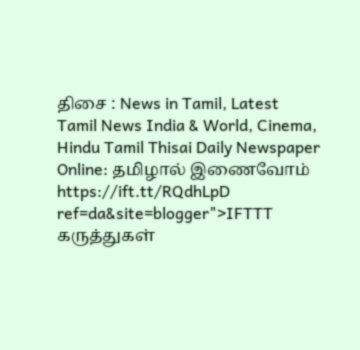திசை : News in Tamil, Latest Tamil News India & World, Cinema, Hindu Tamil Thisai Daily Newspaper Online: தமிழால் இணைவோம் https://ift.tt/RQdhLpD
ref=da&site=blogger">IFTTT
கருத்துகள்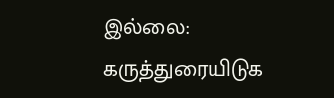இல்லை:
கருத்துரையிடுக